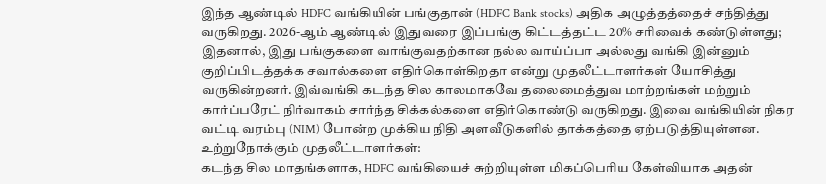இந்த ஆண்டில் HDFC வங்கியின் பங்குதான் (HDFC Bank stocks) அதிக அழுத்தத்தைச் சந்தித்து வருகிறது. 2026-ஆம் ஆண்டில் இதுவரை இப்பங்கு கிட்டத்தட்ட 20% சரிவைக் கண்டுள்ளது; இதனால், இது பங்குகளை வாங்குவதற்கான நல்ல வாய்ப்பா அல்லது வங்கி இன்னும் குறிப்பிடத்தக்க சவால்களை எதிர்கொள்கிறதா என்று முதலீட்டாளர்கள் யோசித்து வருகின்றனர். இவ்வங்கி கடந்த சில காலமாகவே தலைமைத்துவ மாற்றங்கள் மற்றும் கார்ப்பரேட் நிர்வாகம் சார்ந்த சிக்கல்களை எதிர்கொண்டு வருகிறது. இவை வங்கியின் நிகர வட்டி வரம்பு (NIM) போன்ற முக்கிய நிதி அளவீடுகளில் தாக்கத்தை ஏற்படுத்தியுள்ளன.
உற்றுநோக்கும் முதலீட்டாளர்கள்:
கடந்த சில மாதங்களாக, HDFC வங்கியைச் சுற்றியுள்ள மிகப்பெரிய கேள்வியாக அதன்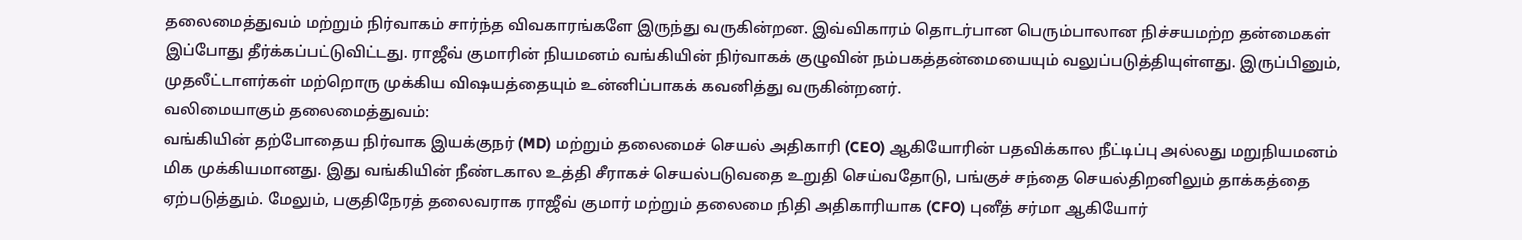தலைமைத்துவம் மற்றும் நிர்வாகம் சார்ந்த விவகாரங்களே இருந்து வருகின்றன. இவ்விகாரம் தொடர்பான பெரும்பாலான நிச்சயமற்ற தன்மைகள் இப்போது தீர்க்கப்பட்டுவிட்டது. ராஜீவ் குமாரின் நியமனம் வங்கியின் நிர்வாகக் குழுவின் நம்பகத்தன்மையையும் வலுப்படுத்தியுள்ளது. இருப்பினும், முதலீட்டாளர்கள் மற்றொரு முக்கிய விஷயத்தையும் உன்னிப்பாகக் கவனித்து வருகின்றனர்.
வலிமையாகும் தலைமைத்துவம்:
வங்கியின் தற்போதைய நிர்வாக இயக்குநர் (MD) மற்றும் தலைமைச் செயல் அதிகாரி (CEO) ஆகியோரின் பதவிக்கால நீட்டிப்பு அல்லது மறுநியமனம் மிக முக்கியமானது. இது வங்கியின் நீண்டகால உத்தி சீராகச் செயல்படுவதை உறுதி செய்வதோடு, பங்குச் சந்தை செயல்திறனிலும் தாக்கத்தை ஏற்படுத்தும். மேலும், பகுதிநேரத் தலைவராக ராஜீவ் குமார் மற்றும் தலைமை நிதி அதிகாரியாக (CFO) புனீத் சர்மா ஆகியோர்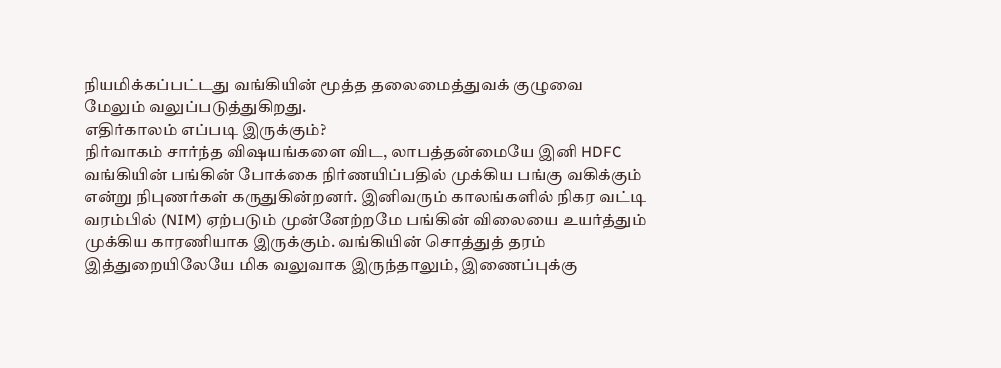நியமிக்கப்பட்டது வங்கியின் மூத்த தலைமைத்துவக் குழுவை மேலும் வலுப்படுத்துகிறது.
எதிர்காலம் எப்படி இருக்கும்?
நிர்வாகம் சார்ந்த விஷயங்களை விட, லாபத்தன்மையே இனி HDFC வங்கியின் பங்கின் போக்கை நிர்ணயிப்பதில் முக்கிய பங்கு வகிக்கும் என்று நிபுணர்கள் கருதுகின்றனர். இனிவரும் காலங்களில் நிகர வட்டி வரம்பில் (NIM) ஏற்படும் முன்னேற்றமே பங்கின் விலையை உயர்த்தும் முக்கிய காரணியாக இருக்கும். வங்கியின் சொத்துத் தரம் இத்துறையிலேயே மிக வலுவாக இருந்தாலும், இணைப்புக்கு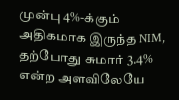முன்பு 4%-க்கும் அதிகமாக இருந்த NIM, தற்போது சுமார் 3.4% என்ற அளவிலேயே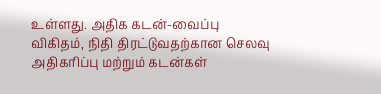உள்ளது. அதிக கடன்-வைப்பு விகிதம், நிதி திரட்டுவதற்கான செலவு அதிகரிப்பு மற்றும் கடன்கள்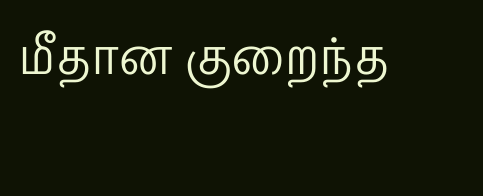மீதான குறைந்த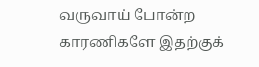வருவாய் போன்ற காரணிகளே இதற்குக்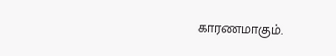காரணமாகும்.